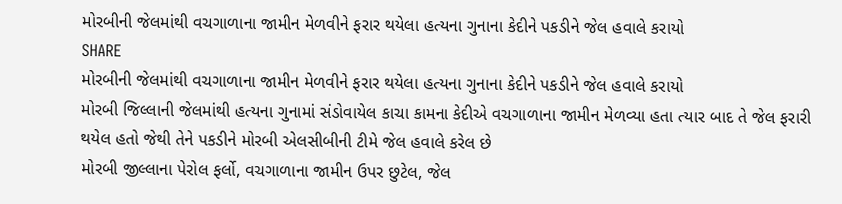મોરબીની જેલમાંથી વચગાળાના જામીન મેળવીને ફરાર થયેલા હત્યના ગુનાના કેદીને પકડીને જેલ હવાલે કરાયો
SHARE
મોરબીની જેલમાંથી વચગાળાના જામીન મેળવીને ફરાર થયેલા હત્યના ગુનાના કેદીને પકડીને જેલ હવાલે કરાયો
મોરબી જિલ્લાની જેલમાંથી હત્યના ગુનામાં સંડોવાયેલ કાચા કામના કેદીએ વચગાળાના જામીન મેળવ્યા હતા ત્યાર બાદ તે જેલ ફરારી થયેલ હતો જેથી તેને પકડીને મોરબી એલસીબીની ટીમે જેલ હવાલે કરેલ છે
મોરબી જીલ્લાના પેરોલ ફર્લો, વચગાળાના જામીન ઉપર છુટેલ, જેલ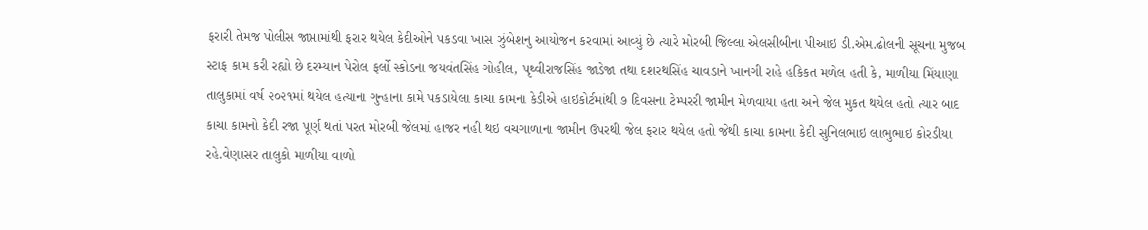ફરારી તેમજ પોલીસ જાપ્તામાંથી ફરાર થયેલ કેદીઓને પકડવા ખાસ ઝુંબેશનુ આયોજન કરવામાં આવ્યું છે ત્યારે મોરબી જિલ્લા એલસીબીના પીઆઇ ડી.એમ.ઢોલની સૂચના મુજબ સ્ટાફ કામ કરી રહ્યો છે દરમ્યાન પેરોલ ફર્લો સ્કોડના જયવંતસિંહ ગોહીલ, પૃથ્વીરાજસિંહ જાડેજા તથા દશરથસિંહ ચાવડાને ખાનગી રાહે હકિકત મળેલ હતી કે, માળીયા મિંયાણા તાલુકામાં વર્ષ ૨૦૨૧માં થયેલ હત્યાના ગુન્હાના કામે પકડાયેલા કાચા કામના કેડીએ હાઇકોર્ટમાંથી ૭ દિવસના ટેમ્પરરી જામીન મેળવાયા હતા અને જેલ મુકત થયેલ હતો ત્યાર બાદ કાચા કામનો કેદી રજા પૂર્ણ થતાં પરત મોરબી જેલમાં હાજર નહી થઇ વચગાળાના જામીન ઉપરથી જેલ ફરાર થયેલ હતો જેથી કાચા કામના કેદી સુનિલભાઇ લાભુભાઇ કોરડીયા રહે.વેણાસર તાલુકો માળીયા વાળો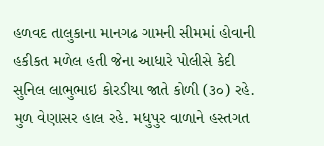હળવદ તાલુકાના માનગઢ ગામની સીમમાં હોવાની હકીકત મળેલ હતી જેના આધારે પોલીસે કેદી સુનિલ લાભુભાઇ કોરડીયા જાતે કોળી (૩૦) રહે. મુળ વેણાસર હાલ રહે. મધુપુર વાળાને હસ્તગત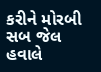કરીને મોરબી સબ જેલ હવાલે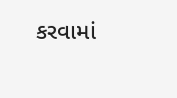કરવામાં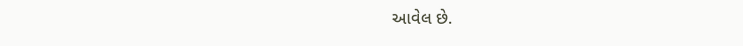આવેલ છે.